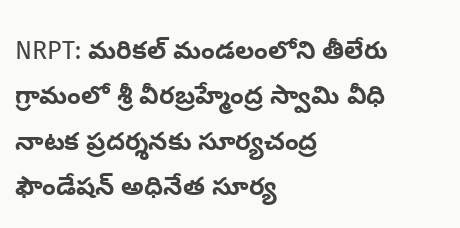NRPT: మరికల్ మండలంలోని తీలేరు గ్రామంలో శ్రీ వీరబ్రహ్మేంద్ర స్వామి వీధి నాటక ప్రదర్శనకు సూర్యచంద్ర ఫౌండేషన్ అధినేత సూర్య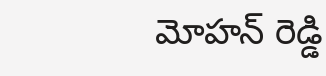మోహన్ రెడ్డి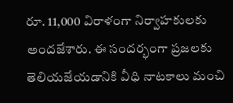రూ. 11,000 విరాళంగా నిర్వాహకులకు అందజేశారు. ఈ సందర్భంగా ప్రజలకు తెలియజేయడానికి వీధి నాటకాలు మంచి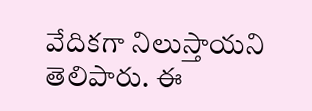వేదికగా నిలుస్తాయని తెలిపారు. ఈ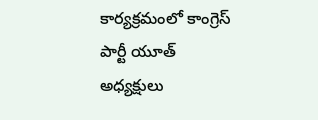కార్యక్రమంలో కాంగ్రెస్ పార్టీ యూత్ అధ్యక్షులు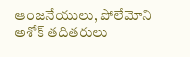ఆంజనేయులు, పోలేమోని అశోక్ తదితరులు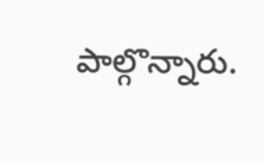పాల్గొన్నారు.